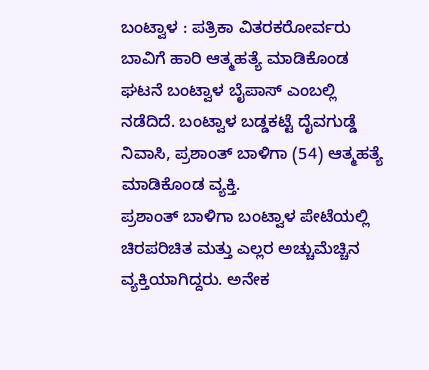ಬಂಟ್ವಾಳ : ಪತ್ರಿಕಾ ವಿತರಕರೋರ್ವರು ಬಾವಿಗೆ ಹಾರಿ ಆತ್ಮಹತ್ಯೆ ಮಾಡಿಕೊಂಡ ಘಟನೆ ಬಂಟ್ವಾಳ ಬೈಪಾಸ್ ಎಂಬಲ್ಲಿ ನಡೆದಿದೆ. ಬಂಟ್ವಾಳ ಬಡ್ಡಕಟ್ಟೆ ದೈವಗುಡ್ಡೆ ನಿವಾಸಿ, ಪ್ರಶಾಂತ್ ಬಾಳಿಗಾ (54) ಆತ್ಮಹತ್ಯೆ ಮಾಡಿಕೊಂಡ ವ್ಯಕ್ತಿ.
ಪ್ರಶಾಂತ್ ಬಾಳಿಗಾ ಬಂಟ್ವಾಳ ಪೇಟೆಯಲ್ಲಿ ಚಿರಪರಿಚಿತ ಮತ್ತು ಎಲ್ಲರ ಅಚ್ಚುಮೆಚ್ಚಿನ ವ್ಯಕ್ತಿಯಾಗಿದ್ದರು. ಅನೇಕ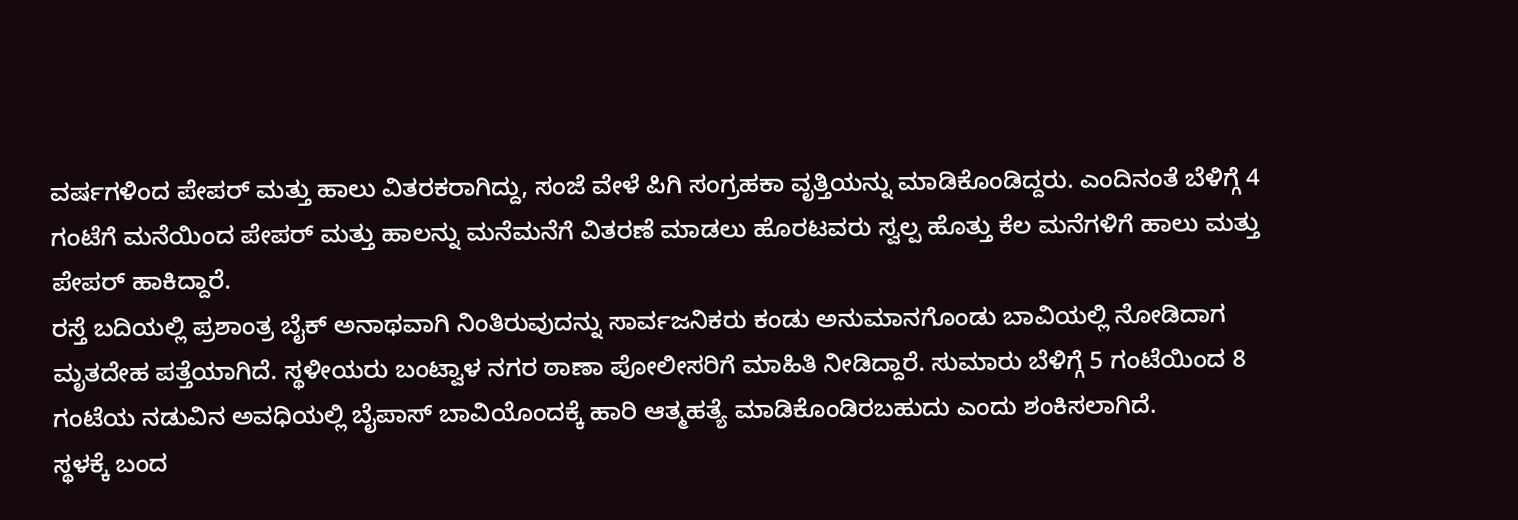ವರ್ಷಗಳಿಂದ ಪೇಪರ್ ಮತ್ತು ಹಾಲು ವಿತರಕರಾಗಿದ್ದು, ಸಂಜೆ ವೇಳೆ ಪಿಗಿ ಸಂಗ್ರಹಕಾ ವೃತ್ತಿಯನ್ನು ಮಾಡಿಕೊಂಡಿದ್ದರು. ಎಂದಿನಂತೆ ಬೆಳಿಗ್ಗೆ 4 ಗಂಟೆಗೆ ಮನೆಯಿಂದ ಪೇಪರ್ ಮತ್ತು ಹಾಲನ್ನು ಮನೆಮನೆಗೆ ವಿತರಣೆ ಮಾಡಲು ಹೊರಟವರು ಸ್ವಲ್ಪ ಹೊತ್ತು ಕೆಲ ಮನೆಗಳಿಗೆ ಹಾಲು ಮತ್ತು ಪೇಪರ್ ಹಾಕಿದ್ದಾರೆ.
ರಸ್ತೆ ಬದಿಯಲ್ಲಿ ಪ್ರಶಾಂತ್ರ ಬೈಕ್ ಅನಾಥವಾಗಿ ನಿಂತಿರುವುದನ್ನು ಸಾರ್ವಜನಿಕರು ಕಂಡು ಅನುಮಾನಗೊಂಡು ಬಾವಿಯಲ್ಲಿ ನೋಡಿದಾಗ ಮೃತದೇಹ ಪತ್ತೆಯಾಗಿದೆ. ಸ್ಥಳೀಯರು ಬಂಟ್ವಾಳ ನಗರ ಠಾಣಾ ಪೋಲೀಸರಿಗೆ ಮಾಹಿತಿ ನೀಡಿದ್ದಾರೆ. ಸುಮಾರು ಬೆಳಿಗ್ಗೆ 5 ಗಂಟೆಯಿಂದ 8 ಗಂಟೆಯ ನಡುವಿನ ಅವಧಿಯಲ್ಲಿ ಬೈಪಾಸ್ ಬಾವಿಯೊಂದಕ್ಕೆ ಹಾರಿ ಆತ್ಮಹತ್ಯೆ ಮಾಡಿಕೊಂಡಿರಬಹುದು ಎಂದು ಶಂಕಿಸಲಾಗಿದೆ.
ಸ್ಥಳಕ್ಕೆ ಬಂದ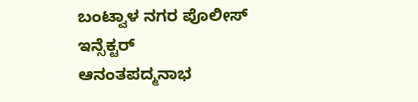ಬಂಟ್ವಾಳ ನಗರ ಪೊಲೀಸ್ ಇನ್ಸೆಕ್ಟರ್ ಆನಂತಪದ್ಮನಾಭ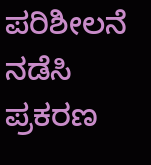ಪರಿಶೀಲನೆ ನಡೆಸಿ ಪ್ರಕರಣ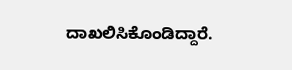ದಾಖಲಿಸಿಕೊಂಡಿದ್ದಾರೆ.